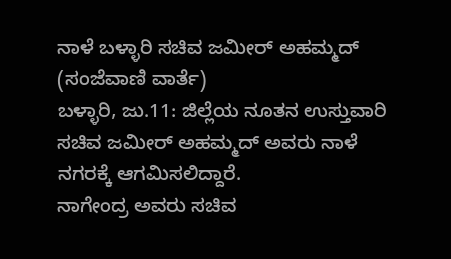ನಾಳೆ ಬಳ್ಳಾರಿ ಸಚಿವ ಜಮೀರ್ ಅಹಮ್ಮದ್
(ಸಂಜೆವಾಣಿ ವಾರ್ತೆ)
ಬಳ್ಳಾರಿ, ಜು.11: ಜಿಲ್ಲೆಯ ನೂತನ‌ ಉಸ್ತುವಾರಿ ಸಚಿವ ಜಮೀರ್ ಅಹಮ್ಮದ್ ಅವರು ನಾಳೆ ನಗರಕ್ಕೆ ಆಗಮಿಸಲಿದ್ದಾರೆ.
ನಾಗೇಂದ್ರ ಅವರು ಸಚಿವ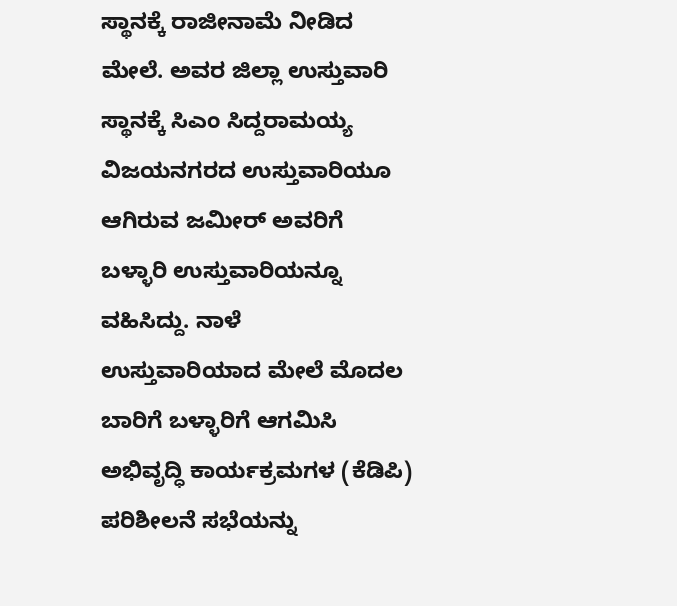ಸ್ಥಾನಕ್ಕೆ ರಾಜೀನಾಮೆ ನೀಡಿದ ಮೇಲೆ. ಅವರ ಜಿಲ್ಲಾ ಉಸ್ತುವಾರಿ ಸ್ಥಾನಕ್ಕೆ ಸಿಎಂ ಸಿದ್ದರಾಮಯ್ಯ ವಿಜಯನಗರದ ಉಸ್ತುವಾರಿಯೂ ಆಗಿರುವ ಜಮೀರ್ ಅವರಿಗೆ ಬಳ್ಳಾರಿ ಉಸ್ತುವಾರಿಯನ್ನೂ ವಹಿಸಿದ್ದು. ನಾಳೆ  ಉಸ್ತುವಾರಿಯಾದ ಮೇಲೆ ಮೊದಲ ಬಾರಿಗೆ ಬಳ್ಳಾರಿಗೆ ಆಗಮಿಸಿ ಅಭಿವೃದ್ಧಿ ಕಾರ್ಯಕ್ರಮಗಳ (ಕೆಡಿಪಿ) ಪರಿಶೀಲನೆ ಸಭೆಯನ್ನು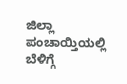ಜಿಲ್ಲಾ ಪಂಚಾಯ್ತಿಯಲ್ಲಿ ಬೆಳಿಗ್ಗೆ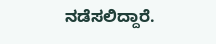ನಡೆಸಲಿದ್ದಾರೆ.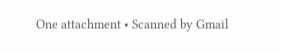One attachment • Scanned by Gmail